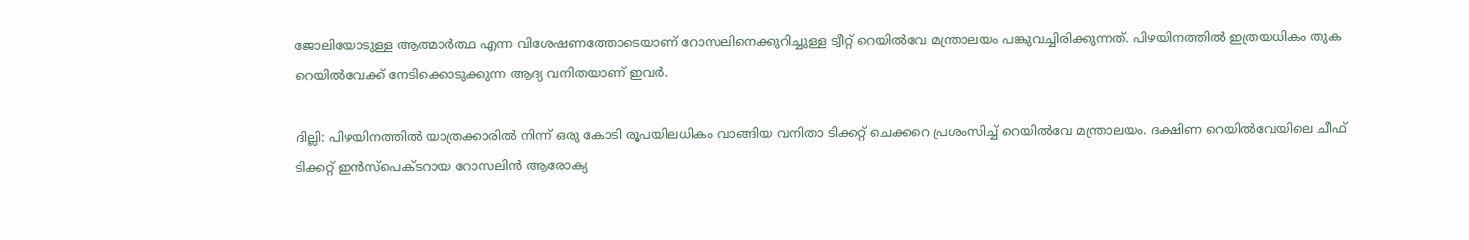ജോലിയോടുള്ള ആത്മാർത്ഥ എന്ന വിശേഷണത്തോടെയാണ് റോസലിനെക്കുറിച്ചുള്ള ട്വീറ്റ് റെയിൽവേ മന്ത്രാലയം പങ്കുവച്ചിരിക്കുന്നത്. പിഴയിനത്തിൽ ഇത്രയധികം തുക റെയിൽവേക്ക് നേടിക്കൊടുക്കുന്ന ആദ്യ വനിതയാണ് ഇവർ.

ദില്ലി: പിഴയിനത്തിൽ യാത്രക്കാരിൽ നിന്ന് ഒരു കോടി രൂപയിലധികം വാങ്ങിയ വനിതാ ടിക്കറ്റ് ചെക്കറെ പ്രശംസിച്ച് റെയിൽവേ മന്ത്രാലയം. ദക്ഷിണ റെയിൽവേയിലെ ചീഫ് ടിക്കറ്റ് ഇൻസ്പെക്ടറായ റോസലിൻ ആരോക്യ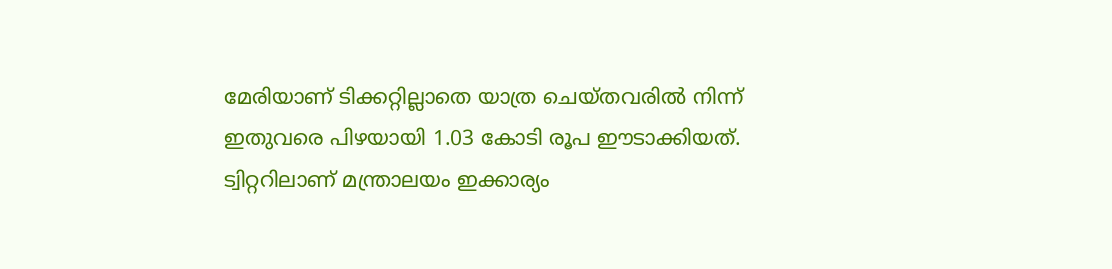മേരിയാണ് ടിക്കറ്റില്ലാതെ യാത്ര ചെയ്തവരിൽ നിന്ന് ഇതുവരെ പിഴയായി 1.03 കോടി രൂപ ഈടാക്കിയത്. ട്വിറ്ററിലാണ് മന്ത്രാലയം ഇക്കാര്യം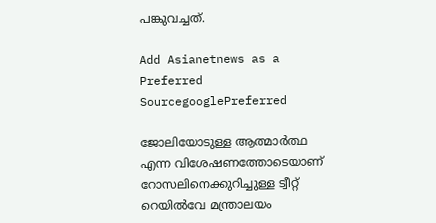പങ്കുവച്ചത്.

Add Asianetnews as a Preferred SourcegooglePreferred

ജോലിയോടുള്ള ആത്മാർത്ഥ എന്ന വിശേഷണത്തോടെയാണ് റോസലിനെക്കുറിച്ചുള്ള ട്വീറ്റ് റെയിൽവേ മന്ത്രാലയം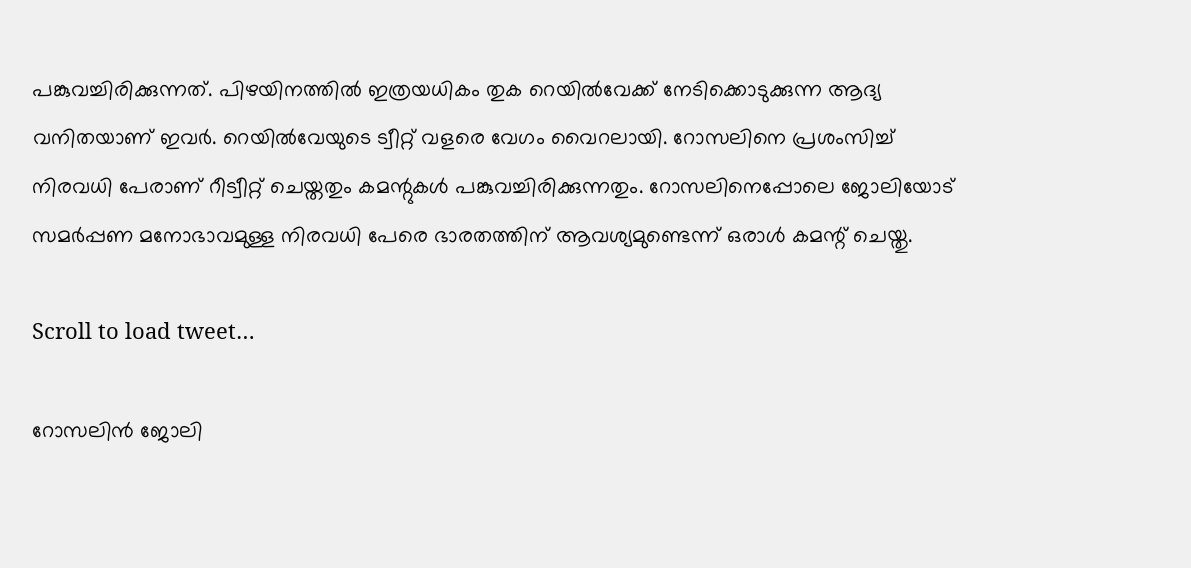പങ്കുവച്ചിരിക്കുന്നത്. പിഴയിനത്തിൽ ഇത്രയധികം തുക റെയിൽവേക്ക് നേടിക്കൊടുക്കുന്ന ആദ്യ വനിതയാണ് ഇവർ. റെയിൽവേയുടെ ട്വീറ്റ് വളരെ വേഗം വൈറലായി. റോസലിനെ പ്രശംസിച്ച് നിരവധി പേരാണ് റീട്വീറ്റ് ചെയ്തതും കമന്റുകൾ പങ്കുവച്ചിരിക്കുന്നതും. റോസലിനെപ്പോലെ ജോലിയോട് സമർപ്പണ മനോഭാവമുള്ള നിരവധി പേരെ ഭാരതത്തിന് ആവശ്യമുണ്ടെന്ന് ഒരാൾ കമന്റ് ചെയ്തു.

Scroll to load tweet…

റോസലിൻ ജോലി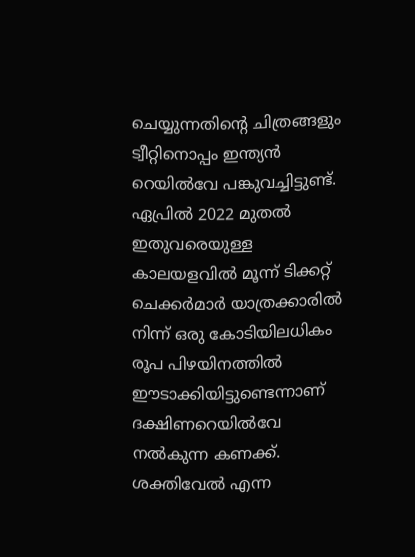ചെയ്യുന്നതിന്റെ ചിത്രങ്ങളും ട്വീറ്റിനൊപ്പം ഇന്ത്യൻ റെയിൽവേ പങ്കുവച്ചിട്ടുണ്ട്. ഏപ്രിൽ 2022 മുതൽ ഇതുവരെയുള്ള കാലയളവിൽ മൂന്ന് ടിക്കറ്റ് ചെക്കർമാർ യാത്രക്കാരിൽ നിന്ന് ഒരു കോടിയിലധികം രൂപ പിഴയിനത്തിൽ ഈടാക്കിയിട്ടുണ്ടെന്നാണ് ദക്ഷിണറെയിൽവേ നൽകുന്ന കണക്ക്. ശക്തിവേൽ എന്ന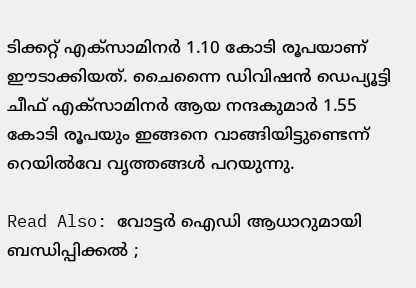ടിക്കറ്റ് എക്സാമിനർ 1.10 കോടി രൂപയാണ് ഈടാക്കിയത്. ചൈന്നൈ ഡിവിഷൻ ഡെപ്യൂട്ടി ചീഫ് എക്സാമിനർ ആയ നന്ദകുമാർ 1.55 കോടി രൂപയും ഇങ്ങനെ വാങ്ങിയിട്ടുണ്ടെന്ന് റെയിൽവേ വൃത്തങ്ങൾ പറയുന്നു.

Read Also: വോട്ടർ ഐഡി ആധാറുമായി ബന്ധിപ്പിക്കൽ ;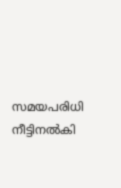സമയപരിധി നീട്ടിനൽകി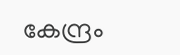കേന്ദ്രം